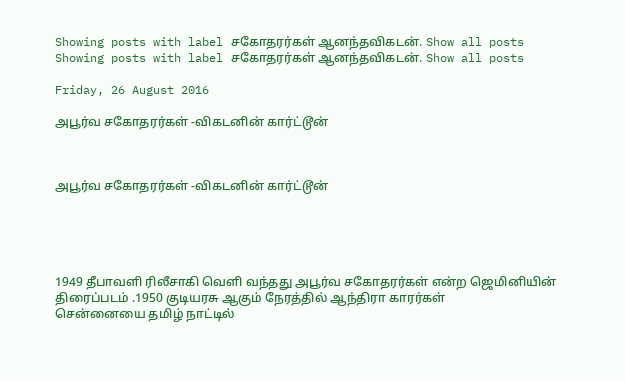Showing posts with label சகோதரர்கள் ஆனந்தவிகடன். Show all posts
Showing posts with label சகோதரர்கள் ஆனந்தவிகடன். Show all posts

Friday, 26 August 2016

அபூர்வ சகோதரர்கள் -விகடனின் கார்ட்டூன்



அபூர்வ சகோதரர்கள் -விகடனின் கார்ட்டூன்





1949 தீபாவளி ரிலீசாகி வெளி வந்தது அபூர்வ சகோதரர்கள் என்ற ஜெமினியின் திரைப்படம் .1950 குடியரசு ஆகும் நேரத்தில் ஆந்திரா காரர்கள்
சென்னையை தமிழ் நாட்டில்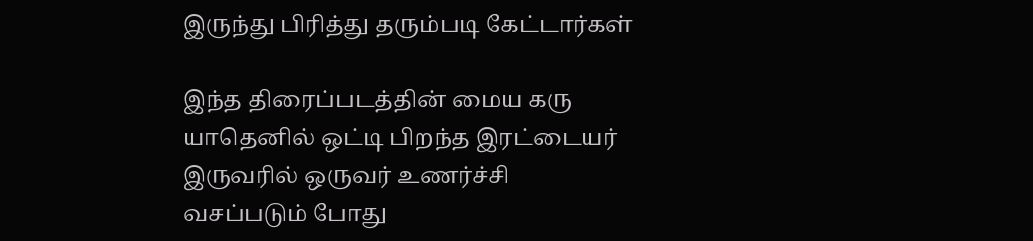இருந்து பிரித்து தரும்படி கேட்டார்கள்

இந்த திரைப்படத்தின் மைய கரு யாதெனில் ஒட்டி பிறந்த இரட்டையர் இருவரில் ஒருவர் உணர்ச்சி வசப்படும் போது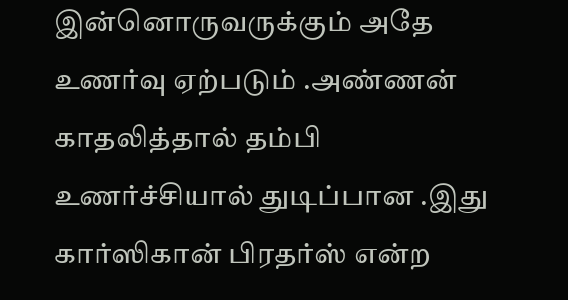இன்னொருவருக்கும் அதே உணர்வு ஏற்படும் .அண்ணன் காதலித்தால் தம்பி உணர்ச்சியால் துடிப்பான .இது கார்ஸிகான் பிரதர்ஸ் என்ற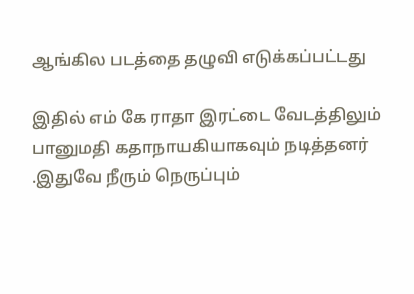ஆங்கில படத்தை தழுவி எடுக்கப்பட்டது

இதில் எம் கே ராதா இரட்டை வேடத்திலும் பானுமதி கதாநாயகியாகவும் நடித்தனர் .இதுவே நீரும் நெருப்பும்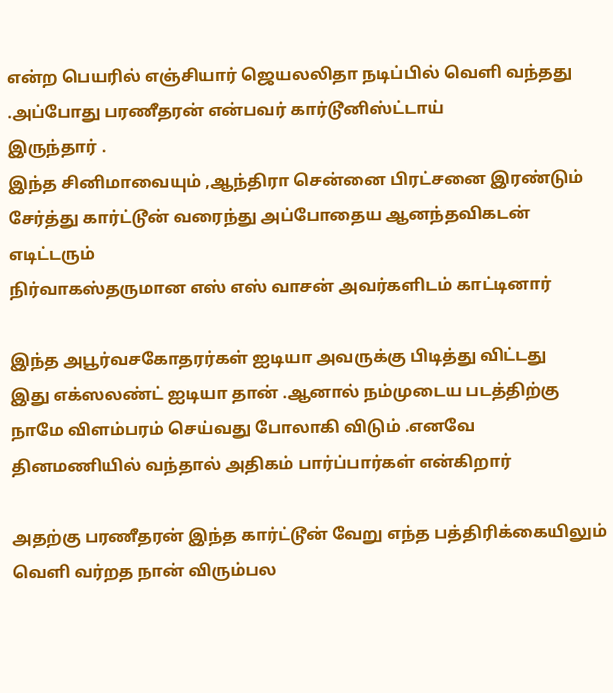என்ற பெயரில் எஞ்சியார் ஜெயலலிதா நடிப்பில் வெளி வந்தது .அப்போது பரணீதரன் என்பவர் கார்டூனிஸ்ட்டாய்
இருந்தார் .
இந்த சினிமாவையும் ,ஆந்திரா சென்னை பிரட்சனை இரண்டும் சேர்த்து கார்ட்டூன் வரைந்து அப்போதைய ஆனந்தவிகடன் எடிட்டரும்
நிர்வாகஸ்தருமான எஸ் எஸ் வாசன் அவர்களிடம் காட்டினார்

இந்த அபூர்வசகோதரர்கள் ஐடியா அவருக்கு பிடித்து விட்டது
இது எக்ஸலண்ட் ஐடியா தான் .ஆனால் நம்முடைய படத்திற்கு நாமே விளம்பரம் செய்வது போலாகி விடும் .எனவே தினமணியில் வந்தால் அதிகம் பார்ப்பார்கள் என்கிறார்

அதற்கு பரணீதரன் இந்த கார்ட்டூன் வேறு எந்த பத்திரிக்கையிலும் வெளி வர்றத நான் விரும்பல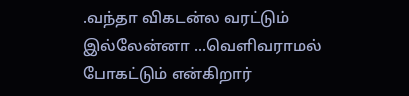.வந்தா விகடன்ல வரட்டும் இல்லேன்னா ...வெளிவராமல் போகட்டும் என்கிறார்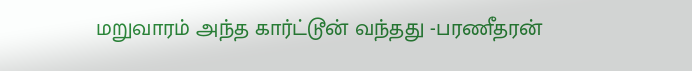மறுவாரம் அந்த கார்ட்டூன் வந்தது -பரணீதரன்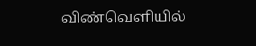விண்வெளியில்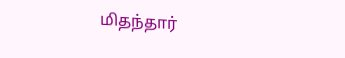மிதந்தார்